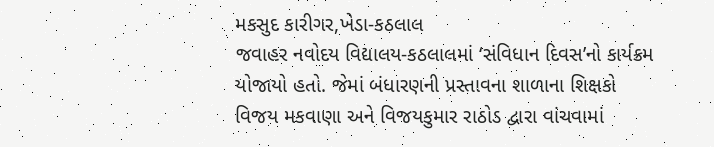મકસુદ કારીગર,ખેડા-કઠલાલ
જવાહર નવોદય વિદ્યાલય-કઠલાલમાં ‘સંવિધાન દિવસ’નો કાર્યક્રમ યોજાયો હતો. જેમાં બંધારણની પ્રસ્તાવના શાળાના શિક્ષકો વિજય મકવાણા અને વિજયકુમાર રાઠોડ દ્વારા વાંચવામાં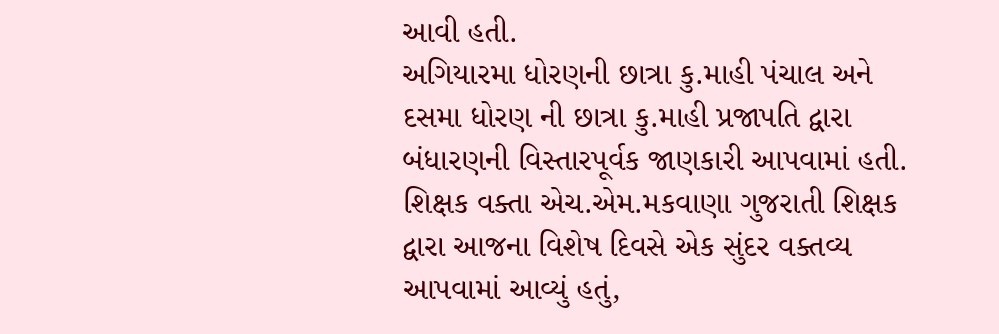આવી હતી.
અગિયારમા ધોરણની છાત્રા કુ.માહી પંચાલ અને દસમા ધોરણ ની છાત્રા કુ.માહી પ્રજાપતિ દ્વારા બંધારણની વિસ્તારપૂર્વક જાણકારી આપવામાં હતી.
શિક્ષક વક્તા એચ.એમ.મકવાણા ગુજરાતી શિક્ષક દ્વારા આજના વિશેષ દિવસે એક સુંદર વક્તવ્ય આપવામાં આવ્યું હતું,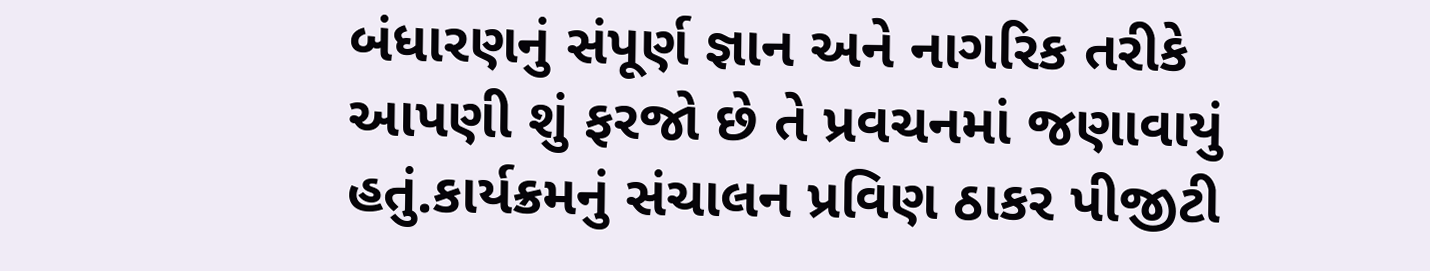બંધારણનું સંપૂર્ણ જ્ઞાન અને નાગરિક તરીકે આપણી શું ફરજો છે તે પ્રવચનમાં જણાવાયું હતું.કાર્યક્રમનું સંચાલન પ્રવિણ ઠાકર પીજીટી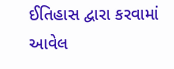ઈતિહાસ દ્વારા કરવામાં આવેલ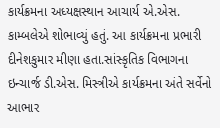કાર્યક્રમના અધ્યક્ષસ્થાન આચાર્ય એ.એસ. કામ્બલેએ શોભાવ્યું હતું. આ કાર્યક્રમના પ્રભારી દીનેશકુમાર મીણા હતા.સાંસ્કૃતિક વિભાગના ઇન્ચાર્જ ડી.એસ. મિસ્ત્રીએ કાર્યક્રમના અંતે સર્વેનો આભાર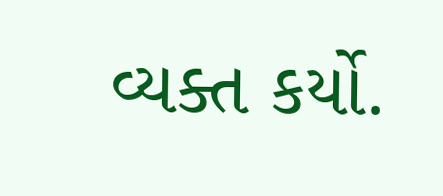વ્યક્ત કર્યો.